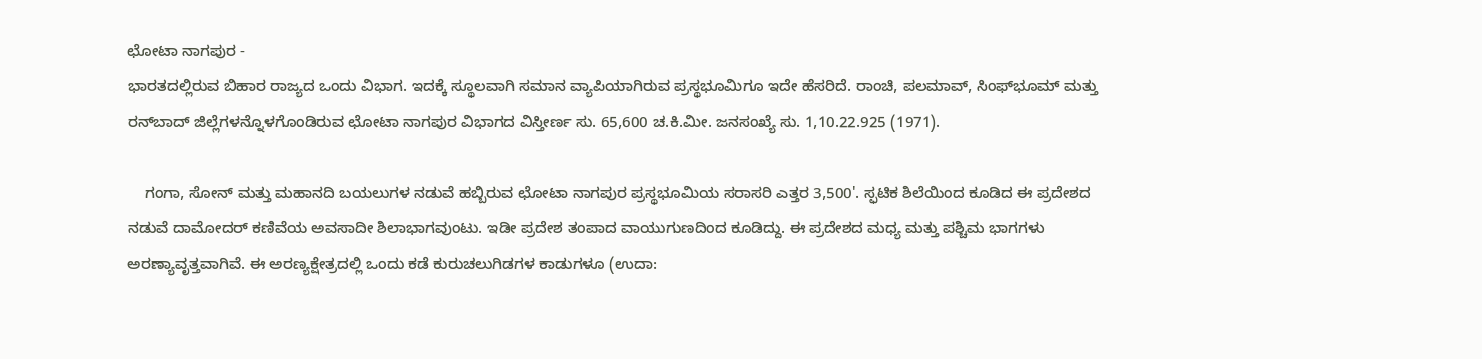ಛೋಟಾ ನಾಗಪುರ -
ಭಾರತದಲ್ಲಿರುವ ಬಿಹಾರ ರಾಜ್ಯದ ಒಂದು ವಿಭಾಗ. ಇದಕ್ಕೆ ಸ್ಥೂಲವಾಗಿ ಸಮಾನ ವ್ಯಾಪಿಯಾಗಿರುವ ಪ್ರಸ್ಥಭೂಮಿಗೂ ಇದೇ ಹೆಸರಿದೆ. ರಾಂಚಿ, ಪಲಮಾವ್, ಸಿಂಫ್‍ಭೂಮ್ ಮತ್ತು ರನ್‍ಬಾದ್ ಜಿಲ್ಲೆಗಳನ್ನೊಳಗೊಂಡಿರುವ ಛೋಟಾ ನಾಗಪುರ ವಿಭಾಗದ ವಿಸ್ತೀರ್ಣ ಸು. 65,600 ಚ.ಕಿ.ಮೀ. ಜನಸಂಖ್ಯೆ ಸು. 1,10.22.925 (1971).

    ಗಂಗಾ, ಸೋನ್ ಮತ್ತು ಮಹಾನದಿ ಬಯಲುಗಳ ನಡುವೆ ಹಬ್ಬಿರುವ ಛೋಟಾ ನಾಗಪುರ ಪ್ರಸ್ಥಭೂಮಿಯ ಸರಾಸರಿ ಎತ್ತರ 3,500'. ಸ್ಫಟಿಕ ಶಿಲೆಯಿಂದ ಕೂಡಿದ ಈ ಪ್ರದೇಶದ ನಡುವೆ ದಾಮೋದರ್ ಕಣಿವೆಯ ಅವಸಾದೀ ಶಿಲಾಭಾಗವುಂಟು. ಇಡೀ ಪ್ರದೇಶ ತಂಪಾದ ವಾಯುಗುಣದಿಂದ ಕೂಡಿದ್ದು. ಈ ಪ್ರದೇಶದ ಮಧ್ಯ ಮತ್ತು ಪಶ್ಚಿಮ ಭಾಗಗಳು ಅರಣ್ಯಾವೃತ್ತವಾಗಿವೆ. ಈ ಅರಣ್ಯಕ್ಷೇತ್ರದಲ್ಲಿ ಒಂದು ಕಡೆ ಕುರುಚಲುಗಿಡಗಳ ಕಾಡುಗಳೂ (ಉದಾ: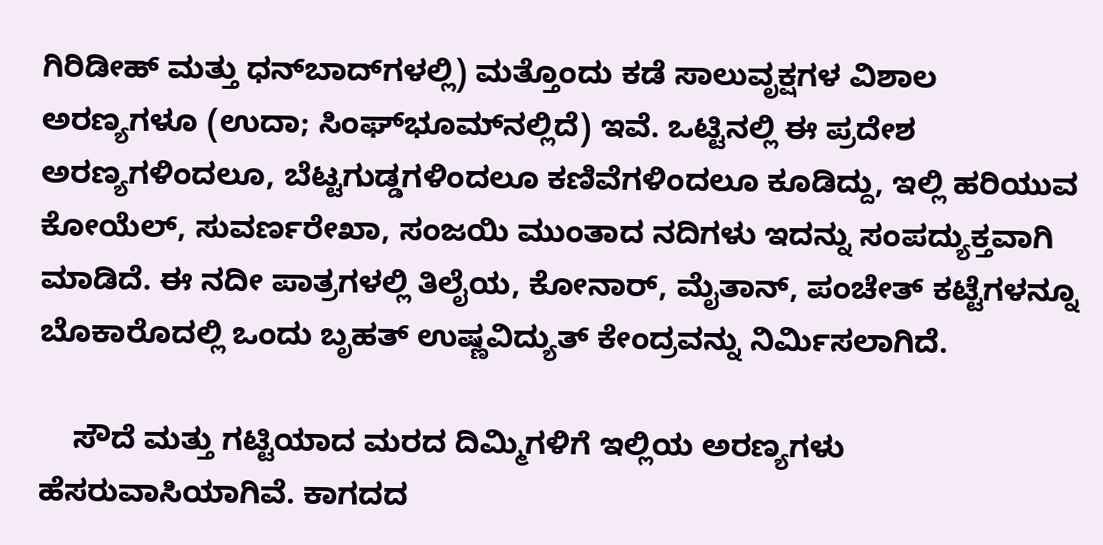ಗಿರಿಡೀಹ್ ಮತ್ತು ಧನ್‍ಬಾದ್‍ಗಳಲ್ಲಿ) ಮತ್ತೊಂದು ಕಡೆ ಸಾಲುವೃಕ್ಷಗಳ ವಿಶಾಲ ಅರಣ್ಯಗಳೂ (ಉದಾ; ಸಿಂಘ್‍ಭೂಮ್‍ನಲ್ಲಿದೆ) ಇವೆ. ಒಟ್ಟಿನಲ್ಲಿ ಈ ಪ್ರದೇಶ ಅರಣ್ಯಗಳಿಂದಲೂ, ಬೆಟ್ಟಗುಡ್ಡಗಳಿಂದಲೂ ಕಣಿವೆಗಳಿಂದಲೂ ಕೂಡಿದ್ದು, ಇಲ್ಲಿ ಹರಿಯುವ ಕೋಯೆಲ್, ಸುವರ್ಣರೇಖಾ, ಸಂಜಯಿ ಮುಂತಾದ ನದಿಗಳು ಇದನ್ನು ಸಂಪದ್ಯುಕ್ತವಾಗಿ ಮಾಡಿದೆ. ಈ ನದೀ ಪಾತ್ರಗಳಲ್ಲಿ ತಿಲೈಯ, ಕೋನಾರ್, ಮೈತಾನ್, ಪಂಚೇತ್ ಕಟ್ಟೆಗಳನ್ನೂ ಬೊಕಾರೊದಲ್ಲಿ ಒಂದು ಬೃಹತ್ ಉಷ್ಣವಿದ್ಯುತ್ ಕೇಂದ್ರವನ್ನು ನಿರ್ಮಿಸಲಾಗಿದೆ.

    ಸೌದೆ ಮತ್ತು ಗಟ್ಟಿಯಾದ ಮರದ ದಿಮ್ಮಿಗಳಿಗೆ ಇಲ್ಲಿಯ ಅರಣ್ಯಗಳು ಹೆಸರುವಾಸಿಯಾಗಿವೆ. ಕಾಗದದ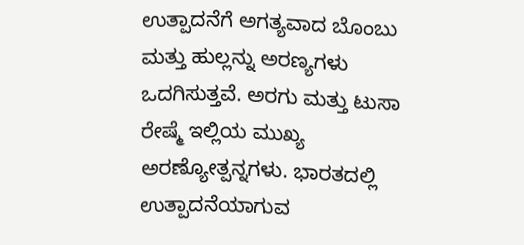ಉತ್ಪಾದನೆಗೆ ಅಗತ್ಯವಾದ ಬೊಂಬು ಮತ್ತು ಹುಲ್ಲನ್ನು ಅರಣ್ಯಗಳು ಒದಗಿಸುತ್ತವೆ. ಅರಗು ಮತ್ತು ಟುಸಾ ರೇಷ್ಮೆ ಇಲ್ಲಿಯ ಮುಖ್ಯ ಅರಣ್ಯೋತ್ಪನ್ನಗಳು. ಭಾರತದಲ್ಲಿ ಉತ್ಪಾದನೆಯಾಗುವ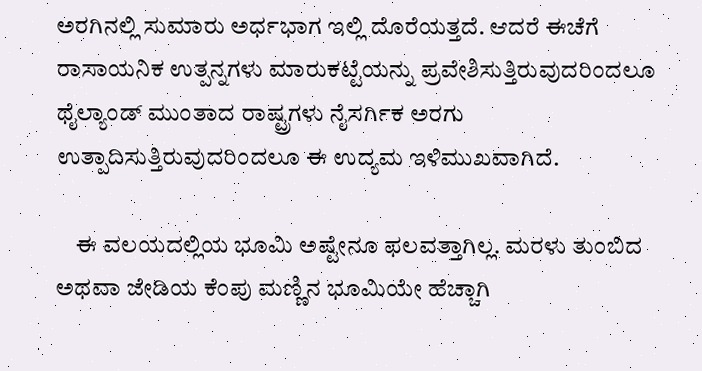ಅರಗಿನಲ್ಲಿ ಸುಮಾರು ಅರ್ಧಭಾಗ ಇಲ್ಲಿ ದೊರೆಯತ್ತದೆ. ಆದರೆ ಈಚೆಗೆ ರಾಸಾಯನಿಕ ಉತ್ಪನ್ನಗಳು ಮಾರುಕಟ್ಟೆಯನ್ನು ಪ್ರವೇಶಿಸುತ್ತಿರುವುದರಿಂದಲೂ ಥೈಲ್ಯಾಂಡ್ ಮುಂತಾದ ರಾಷ್ಟ್ರಗಳು ನೈಸರ್ಗಿಕ ಅರಗು ಉತ್ಪಾದಿಸುತ್ತಿರುವುದರಿಂದಲೂ ಈ ಉದ್ಯಮ ಇಳಿಮುಖವಾಗಿದೆ.

    ಈ ವಲಯದಲ್ಲಿಯ ಭೂಮಿ ಅಷ್ಟೇನೂ ಫಲವತ್ತಾಗಿಲ್ಲ. ಮರಳು ತುಂಬಿದ ಅಥವಾ ಜೇಡಿಯ ಕೆಂಪು ಮಣ್ಣಿನ ಭೂಮಿಯೇ ಹೆಚ್ಚಾಗಿ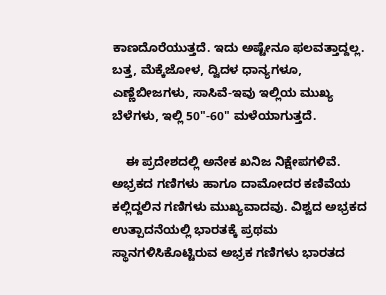ಕಾಣದೊರೆಯುತ್ತದೆ. ಇದು ಅಷ್ಟೇನೂ ಫಲವತ್ತಾದ್ದಲ್ಲ. ಬತ್ತ, ಮೆಕ್ಕೆಜೋಳ, ದ್ವಿದಳ ಧಾನ್ಯಗಳೂ, ಎಣ್ಣೆಬೀಜಗಳು, ಸಾಸಿವೆ-ಇವು ಇಲ್ಲಿಯ ಮುಖ್ಯ ಬೆಳೆಗಳು, ಇಲ್ಲಿ 50"-60" ಮಳೆಯಾಗುತ್ತದೆ.

    ಈ ಪ್ರದೇಶದಲ್ಲಿ ಅನೇಕ ಖನಿಜ ನಿಕ್ಷೇಪಗಳಿವೆ. ಅಭ್ರಕದ ಗಣಿಗಳು ಹಾಗೂ ದಾಮೋದರ ಕಣಿವೆಯ ಕಲ್ಲಿದ್ದಲಿನ ಗಣಿಗಳು ಮುಖ್ಯವಾದವು. ವಿಶ್ವದ ಅಭ್ರಕದ ಉತ್ಪಾದನೆಯಲ್ಲಿ ಭಾರತಕ್ಕೆ ಪ್ರಥಮ ಸ್ಥಾನಗಳಿಸಿಕೊಟ್ಟಿರುವ ಅಭ್ರಕ ಗಣಿಗಳು ಭಾರತದ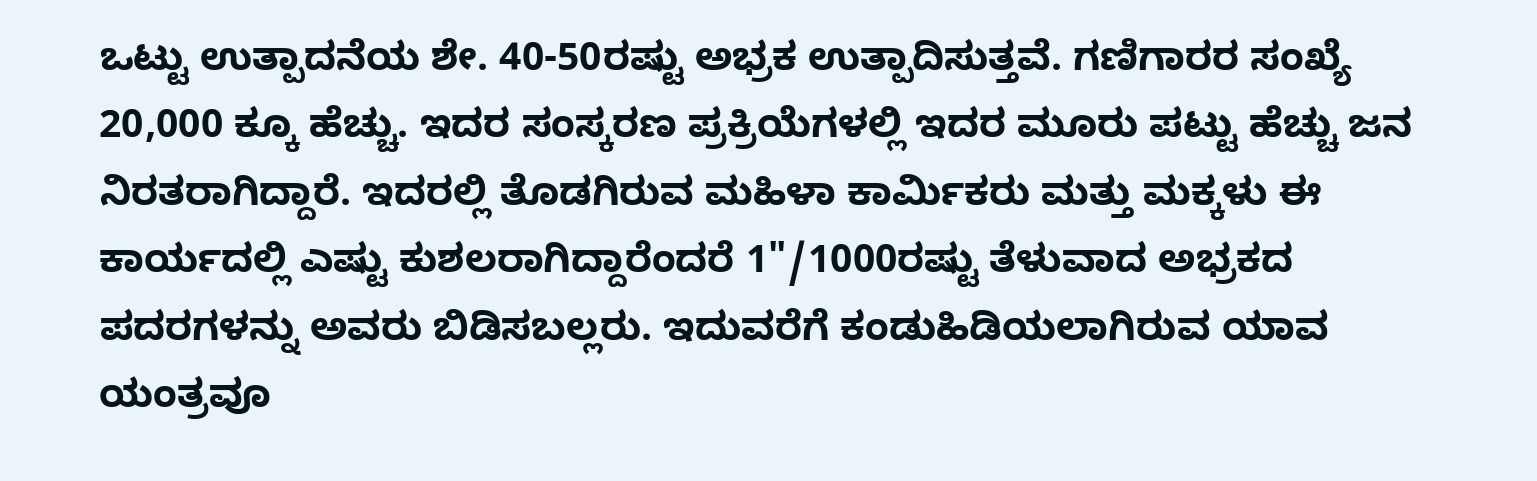ಒಟ್ಟು ಉತ್ಪಾದನೆಯ ಶೇ. 40-50ರಷ್ಟು ಅಭ್ರಕ ಉತ್ಪಾದಿಸುತ್ತವೆ. ಗಣಿಗಾರರ ಸಂಖ್ಯೆ 20,000 ಕ್ಕೂ ಹೆಚ್ಚು. ಇದರ ಸಂಸ್ಕರಣ ಪ್ರಕ್ರಿಯೆಗಳಲ್ಲಿ ಇದರ ಮೂರು ಪಟ್ಟು ಹೆಚ್ಚು ಜನ ನಿರತರಾಗಿದ್ದಾರೆ. ಇದರಲ್ಲಿ ತೊಡಗಿರುವ ಮಹಿಳಾ ಕಾರ್ಮಿಕರು ಮತ್ತು ಮಕ್ಕಳು ಈ ಕಾರ್ಯದಲ್ಲಿ ಎಷ್ಟು ಕುಶಲರಾಗಿದ್ದಾರೆಂದರೆ 1"/1000ರಷ್ಟು ತೆಳುವಾದ ಅಭ್ರಕದ ಪದರಗಳನ್ನು ಅವರು ಬಿಡಿಸಬಲ್ಲರು. ಇದುವರೆಗೆ ಕಂಡುಹಿಡಿಯಲಾಗಿರುವ ಯಾವ ಯಂತ್ರವೂ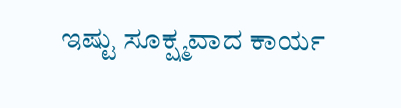ಇಷ್ಟು ಸೂಕ್ಷ್ಮವಾದ ಕಾರ್ಯ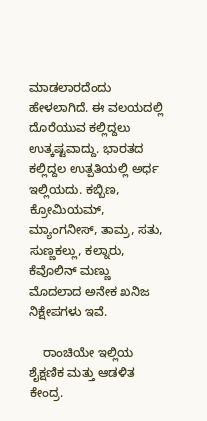ಮಾಡಲಾರದೆಂದು ಹೇಳಲಾಗಿದೆ. ಈ ವಲಯದಲ್ಲಿ ದೊರೆಯುವ ಕಲ್ಲಿದ್ದಲು ಉತ್ಕಷ್ಟವಾದ್ದು. ಭಾರತದ ಕಲ್ಲಿದ್ದಲ ಉತ್ಪತಿಯಲ್ಲಿ ಅರ್ಧ ಇಲ್ಲಿಯದು. ಕಬ್ಬಿಣ, ಕ್ರೋಮಿಯಮ್, ಮ್ಯಾಂಗನೀಸ್, ತಾಮ್ರ, ಸತು, ಸುಣ್ಣಕಲ್ಲು, ಕಲ್ನಾರು, ಕೆವೊಲಿನ್ ಮಣ್ಣು ಮೊದಲಾದ ಅನೇಕ ಖನಿಜ ನಿಕ್ಷೇಪಗಳು ಇವೆ.

    ರಾಂಚಿಯೇ ಇಲ್ಲಿಯ ಶೈಕ್ಷಣಿಕ ಮತ್ತು ಆಡಳಿತ ಕೇಂದ್ರ.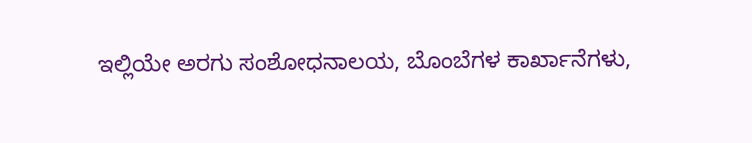ಇಲ್ಲಿಯೇ ಅರಗು ಸಂಶೋಧನಾಲಯ, ಬೊಂಬೆಗಳ ಕಾರ್ಖಾನೆಗಳು,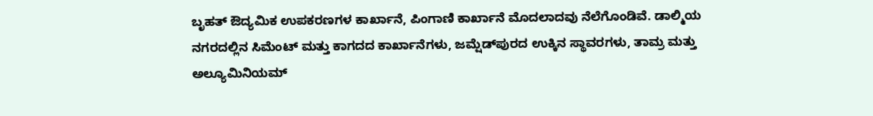ಬೃಹತ್ ಔದ್ಯಮಿಕ ಉಪಕರಣಗಳ ಕಾರ್ಖಾನೆ, ಪಿಂಗಾಣಿ ಕಾರ್ಖಾನೆ ಮೊದಲಾದವು ನೆಲೆಗೊಂಡಿವೆ. ಡಾಲ್ಮಿಯ ನಗರದಲ್ಲಿನ ಸಿಮೆಂಟ್ ಮತ್ತು ಕಾಗದದ ಕಾರ್ಖಾನೆಗಳು, ಜಮ್ಷೆಡ್‍ಪುರದ ಉಕ್ಕಿನ ಸ್ಥಾವರಗಳು, ತಾಮ್ರ ಮತ್ತು ಅಲ್ಯೂಮಿನಿಯಮ್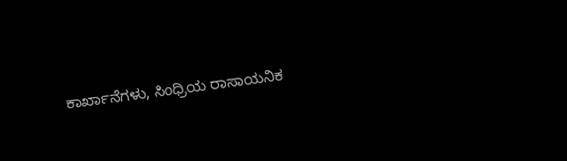ಕಾರ್ಖಾನೆಗಳು, ಸಿಂಧ್ರಿಯ ರಾಸಾಯನಿಕ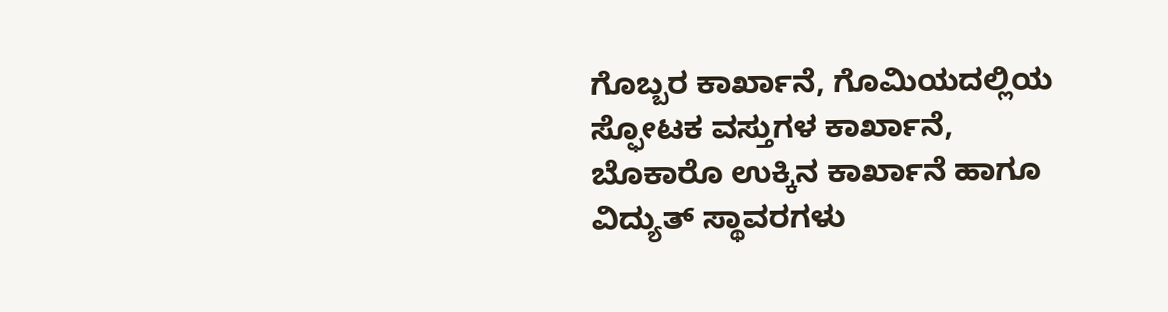ಗೊಬ್ಬರ ಕಾರ್ಖಾನೆ, ಗೊಮಿಯದಲ್ಲಿಯ ಸ್ಫೋಟಕ ವಸ್ತುಗಳ ಕಾರ್ಖಾನೆ, ಬೊಕಾರೊ ಉಕ್ಕಿನ ಕಾರ್ಖಾನೆ ಹಾಗೂ ವಿದ್ಯುತ್ ಸ್ಥಾವರಗಳು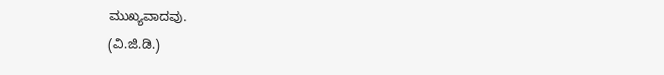ಮುಖ್ಯವಾದವು.
(ವಿ.ಜಿ.ಡಿ.)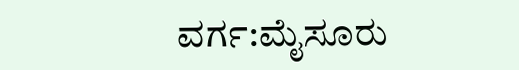ವರ್ಗ:ಮೈಸೂರು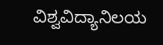ವಿಶ್ವವಿದ್ಯಾನಿಲಯ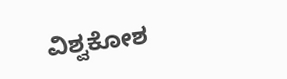ವಿಶ್ವಕೋಶ